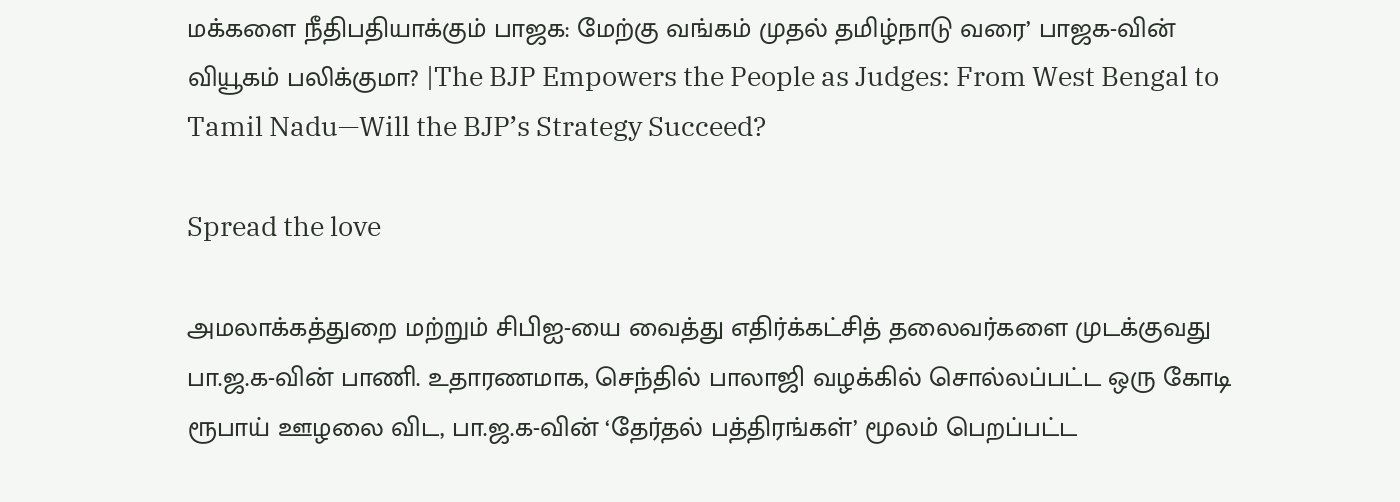மக்களை நீதிபதியாக்கும் பாஜக: மேற்கு வங்கம் முதல் தமிழ்நாடு வரை’ பாஜக-வின் வியூகம் பலிக்குமா? |The BJP Empowers the People as Judges: From West Bengal to Tamil Nadu—Will the BJP’s Strategy Succeed?

Spread the love

அமலாக்கத்துறை மற்றும் சிபிஐ-யை வைத்து எதிர்க்கட்சித் தலைவர்களை முடக்குவது பா.ஜ.க-வின் பாணி. உதாரணமாக, செந்தில் பாலாஜி வழக்கில் சொல்லப்பட்ட ஒரு கோடி ரூபாய் ஊழலை விட, பா.ஜ.க-வின் ‘தேர்தல் பத்திரங்கள்’ மூலம் பெறப்பட்ட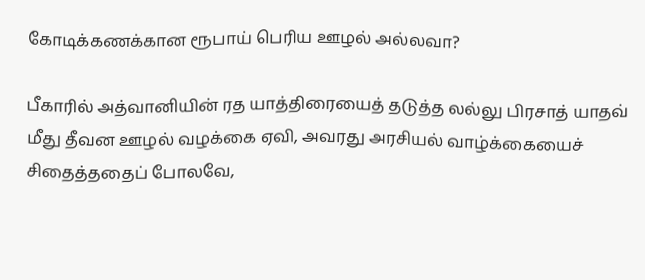கோடிக்கணக்கான ரூபாய் பெரிய ஊழல் அல்லவா?

பீகாரில் அத்வானியின் ரத யாத்திரையைத் தடுத்த லல்லு பிரசாத் யாதவ் மீது தீவன ஊழல் வழக்கை ஏவி, அவரது அரசியல் வாழ்க்கையைச் சிதைத்ததைப் போலவே,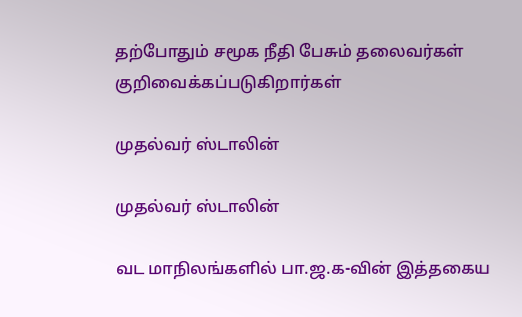தற்போதும் சமூக நீதி பேசும் தலைவர்கள் குறிவைக்கப்படுகிறார்கள்

முதல்வர் ஸ்டாலின்

முதல்வர் ஸ்டாலின்

வட மாநிலங்களில் பா.ஜ.க-வின் இத்தகைய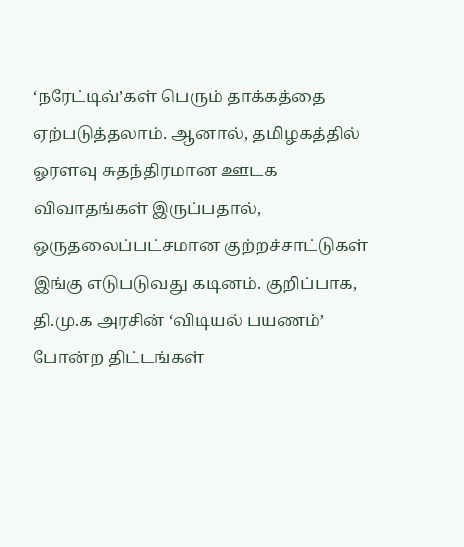‘நரேட்டிவ்’கள் பெரும் தாக்கத்தை ஏற்படுத்தலாம். ஆனால், தமிழகத்தில் ஓரளவு சுதந்திரமான ஊடக விவாதங்கள் இருப்பதால், ஒருதலைப்பட்சமான குற்றச்சாட்டுகள் இங்கு எடுபடுவது கடினம். குறிப்பாக, தி.மு.க அரசின் ‘விடியல் பயணம்’ போன்ற திட்டங்கள்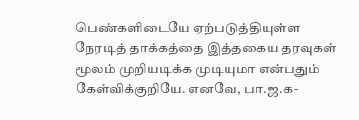பெண்களிடையே ஏற்படுத்தியுள்ள நேரடித் தாக்கத்தை இத்தகைய தரவுகள் மூலம் முறியடிக்க முடியுமா என்பதும் கேள்விக்குறியே. எனவே, பா.ஜ.க-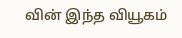வின் இந்த வியூகம்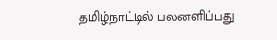தமிழ்நாட்டில் பலனளிப்பது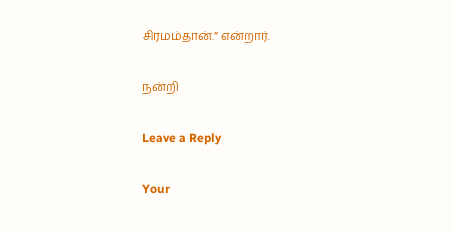சிரமம்தான்.” என்றார்.

நன்றி

Leave a Reply

Your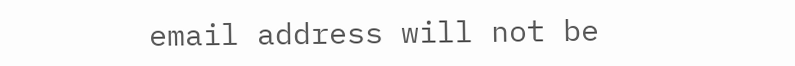email address will not be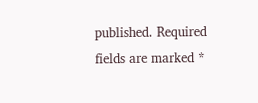published. Required fields are marked *